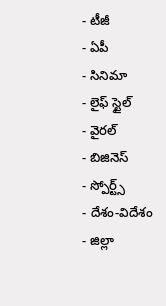- టీజీ
- ఏపీ
- సినిమా
- లైఫ్ స్టైల్
- వైరల్
- బిజినెస్
- స్పోర్ట్స్
- దేశం-విదేశం
- జిల్లా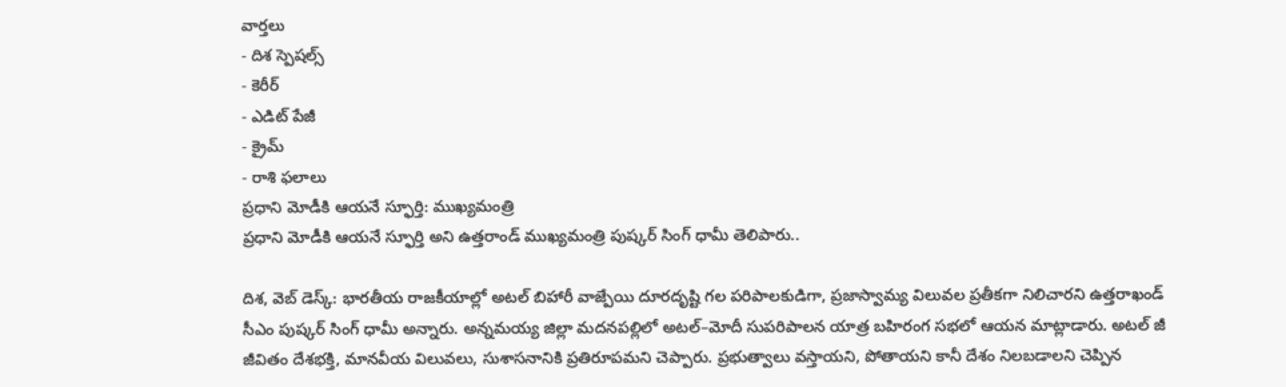వార్తలు
- దిశ స్పెషల్స్
- కెరీర్
- ఎడిట్ పేజీ
- క్రైమ్
- రాశి ఫలాలు
ప్రధాని మోడీకి ఆయనే స్ఫూర్తి: ముఖ్యమంత్రి
ప్రధాని మోడీకి ఆయనే స్ఫూర్తి అని ఉత్తరాండ్ ముఖ్యమంత్రి పుష్కర్ సింగ్ ధామీ తెలిపారు..

దిశ, వెబ్ డెస్క్: భారతీయ రాజకీయాల్లో అటల్ బిహారీ వాజ్పేయి దూరదృష్టి గల పరిపాలకుడిగా, ప్రజాస్వామ్య విలువల ప్రతీకగా నిలిచారని ఉత్తరాఖండ్ సీఎం పుష్కర్ సింగ్ ధామీ అన్నారు. అన్నమయ్య జిల్లా మదనపల్లిలో అటల్–మోదీ సుపరిపాలన యాత్ర బహిరంగ సభలో ఆయన మాట్లాడారు. అటల్ జీ జీవితం దేశభక్తి, మానవీయ విలువలు, సుశాసనానికి ప్రతిరూపమని చెప్పారు. ప్రభుత్వాలు వస్తాయని, పోతాయని కానీ దేశం నిలబడాలని చెప్పిన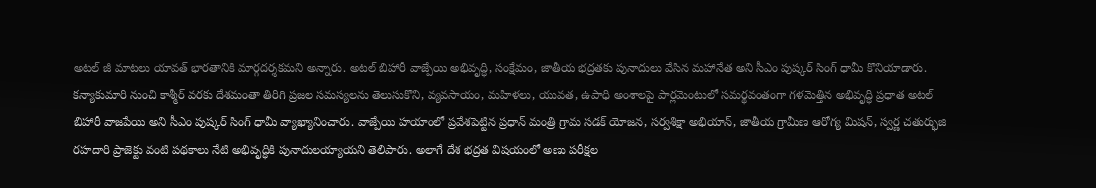అటల్ జీ మాటలు యావత్ భారతానికి మార్గదర్శకమని అన్నారు. అటల్ బిహారీ వాజ్పేయి అభివృద్ధి, సంక్షేమం, జాతీయ భద్రతకు పునాదులు వేసిన మహానేత అని సీఎం పుష్కర్ సింగ్ ధామీ కొనియాడారు.
కన్యాకుమారి నుంచి కాశ్మీర్ వరకు దేశమంతా తిరిగి ప్రజల సమస్యలను తెలుసుకొని, వ్యవసాయం, మహిళలు, యువత, ఉపాధి అంశాలపై పార్లమెంటులో సమర్థవంతంగా గళమెత్తిన అభివృద్ధి ప్రధాత అటల్ బిహారీ వాజపేయి అని సీఎం పుష్కర్ సింగ్ ధామీ వ్యాఖ్యానించారు. వాజ్పేయి హయాంలో ప్రవేశపెట్టిన ప్రధాన్ మంత్రి గ్రామ సడక్ యోజన, సర్వశిక్షా అభియాన్, జాతీయ గ్రామీణ ఆరోగ్య మిషన్, స్వర్ణ చతుర్భుజి రహదారి ప్రాజెక్టు వంటి పథకాలు నేటి అభివృద్ధికి పునాదులయ్యాయని తెలిపారు. అలాగే దేశ భద్రత విషయంలో అణు పరీక్షల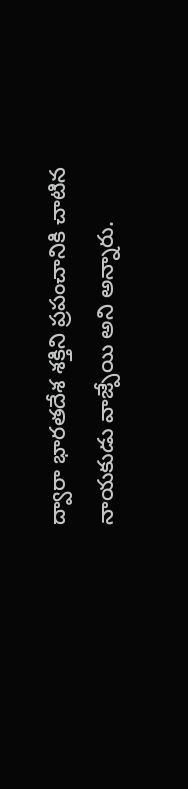ద్వారా భారతదేశ శక్తిని ప్రపంచానికి చాటిన నాయకుడు వాజ్పేయి అని అన్నారు.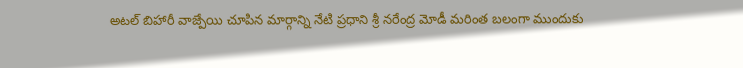అటల్ బిహారీ వాజ్పేయి చూపిన మార్గాన్ని నేటి ప్రధాని శ్రీ నరేంద్ర మోడీ మరింత బలంగా ముందుకు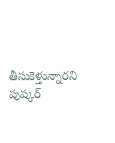తీసుకెళ్తున్నారని పుష్కర్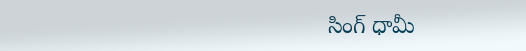సింగ్ ధామీ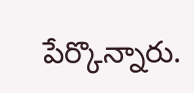పేర్కొన్నారు.